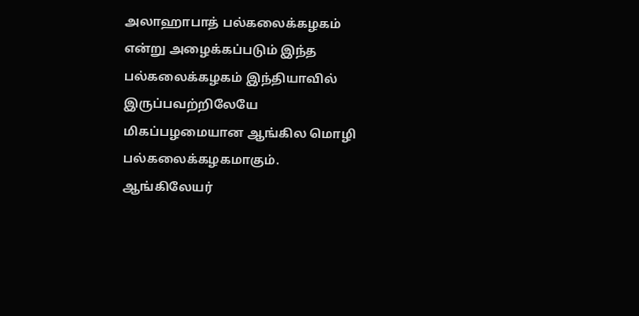அலாஹாபாத் பல்கலைக்கழகம் என்று அழைக்கப்படும் இந்த பல்கலைக்கழகம் இந்தியாவில் இருப்பவற்றிலேயே மிகப்பழமையான ஆங்கில மொழி பல்கலைக்கழகமாகும்.
ஆங்கிலேயர்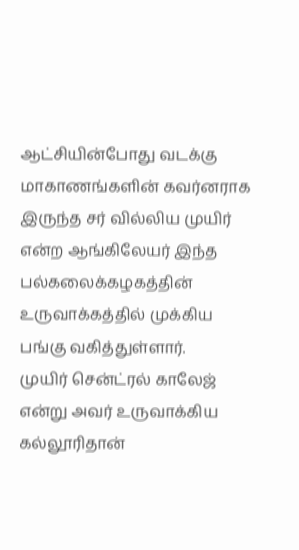ஆட்சியின்போது வடக்கு மாகாணங்களின் கவர்னராக இருந்த சர் வில்லிய முயிர் என்ற ஆங்கிலேயர் இந்த பல்கலைக்கழகத்தின் உருவாக்கத்தில் முக்கிய பங்கு வகித்துள்ளார்.
முயிர் சென்ட்ரல் காலேஜ் என்று அவர் உருவாக்கிய கல்லூரிதான்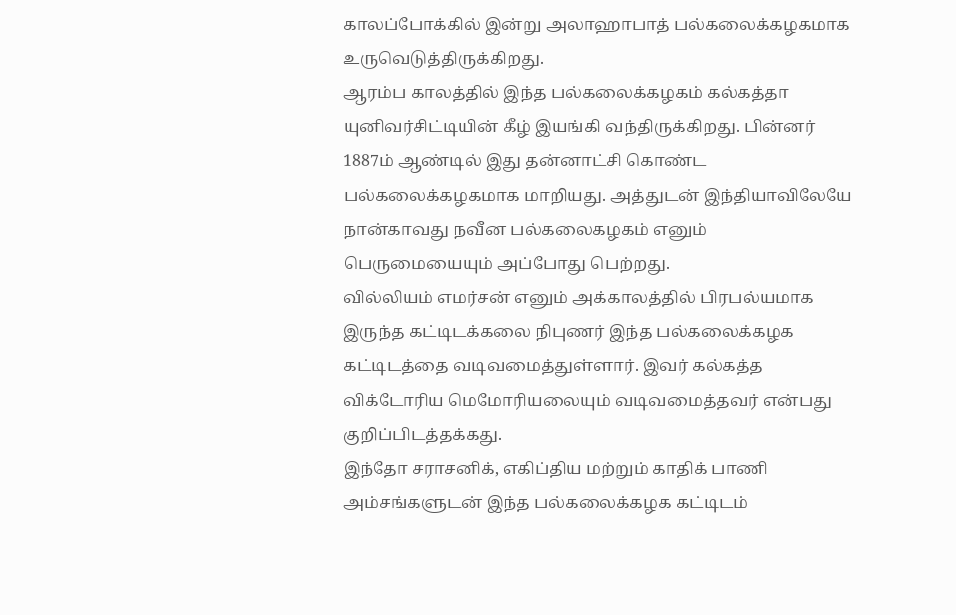காலப்போக்கில் இன்று அலாஹாபாத் பல்கலைக்கழகமாக உருவெடுத்திருக்கிறது.
ஆரம்ப காலத்தில் இந்த பல்கலைக்கழகம் கல்கத்தா யுனிவர்சிட்டியின் கீழ் இயங்கி வந்திருக்கிறது. பின்னர் 1887ம் ஆண்டில் இது தன்னாட்சி கொண்ட பல்கலைக்கழகமாக மாறியது. அத்துடன் இந்தியாவிலேயே நான்காவது நவீன பல்கலைகழகம் எனும் பெருமையையும் அப்போது பெற்றது.
வில்லியம் எமர்சன் எனும் அக்காலத்தில் பிரபல்யமாக இருந்த கட்டிடக்கலை நிபுணர் இந்த பல்கலைக்கழக கட்டிடத்தை வடிவமைத்துள்ளார். இவர் கல்கத்த விக்டோரிய மெமோரியலையும் வடிவமைத்தவர் என்பது குறிப்பிடத்தக்கது.
இந்தோ சராசனிக், எகிப்திய மற்றும் காதிக் பாணி அம்சங்களுடன் இந்த பல்கலைக்கழக கட்டிடம்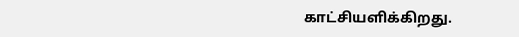காட்சியளிக்கிறது.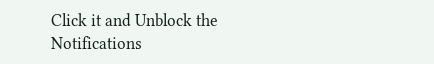Click it and Unblock the Notifications